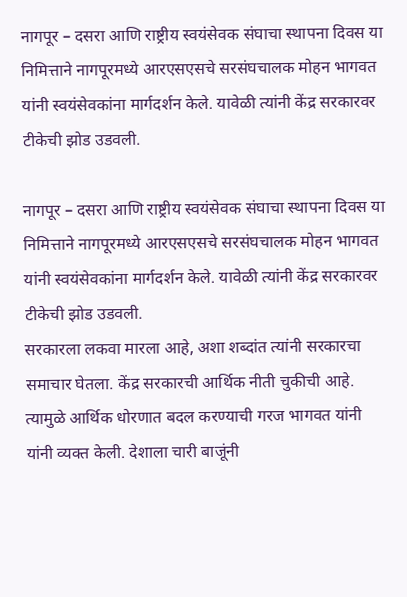नागपूर – दसरा आणि राष्ट्रीय स्वयंसेवक संघाचा स्थापना दिवस या निमित्ताने नागपूरमध्ये आरएसएसचे सरसंघचालक मोहन भागवत यांनी स्वयंसेवकांना मार्गदर्शन केले. यावेळी त्यांनी केंद्र सरकारवर टीकेची झोड उडवली.

नागपूर – दसरा आणि राष्ट्रीय स्वयंसेवक संघाचा स्थापना दिवस या निमित्ताने नागपूरमध्ये आरएसएसचे सरसंघचालक मोहन भागवत यांनी स्वयंसेवकांना मार्गदर्शन केले. यावेळी त्यांनी केंद्र सरकारवर टीकेची झोड उडवली.
सरकारला लकवा मारला आहे, अशा शब्दांत त्यांनी सरकारचा समाचार घेतला. केंद्र सरकारची आर्थिक नीती चुकीची आहे. त्यामुळे आर्थिक धोरणात बदल करण्याची गरज भागवत यांनी यांनी व्यक्त केली. देशाला चारी बाजूंनी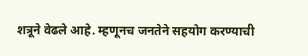शत्रूने वेढले आहे. म्हणूनच जनतेने सहयोग करण्याची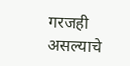गरजही असल्याचे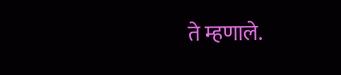ते म्हणाले.